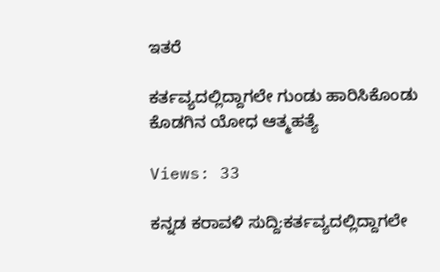ಇತರೆ

ಕರ್ತವ್ಯದಲ್ಲಿದ್ದಾಗಲೇ ಗುಂಡು ಹಾರಿಸಿಕೊಂಡು ಕೊಡಗಿನ ಯೋಧ ಆತ್ಮಹತ್ಯೆ

Views: 33

ಕನ್ನಡ ಕರಾವಳಿ ಸುದ್ದಿ:ಕರ್ತವ್ಯದಲ್ಲಿದ್ದಾಗಲೇ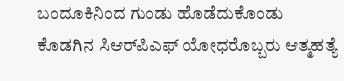ಬಂದೂಕಿನಿಂದ ಗುಂಡು ಹೊಡೆದುಕೊಂಡು ಕೊಡಗಿನ ಸಿಆರ್‌ಪಿಎಫ್ ಯೋಧರೊಬ್ಬರು ಆತ್ಮಹತ್ಯೆ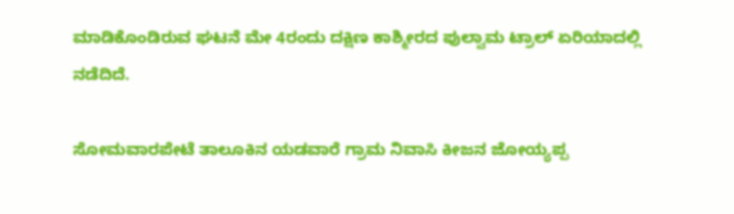ಮಾಡಿಕೊಂಡಿರುವ ಘಟನೆ ಮೇ 4ರಂದು ದಕ್ಷಿಣ ಕಾಶ್ಮೀರದ ಪುಲ್ವಾಮ ಟ್ರಾಲ್ ಏರಿಯಾದಲ್ಲಿ ನಡೆದಿದೆ.

ಸೋಮವಾರಪೇಟೆ ತಾಲೂಕಿನ ಯಡವಾರೆ ಗ್ರಾಮ ನಿವಾಸಿ ಕೀಜನ ಜೋಯ್ಯಪ್ಪ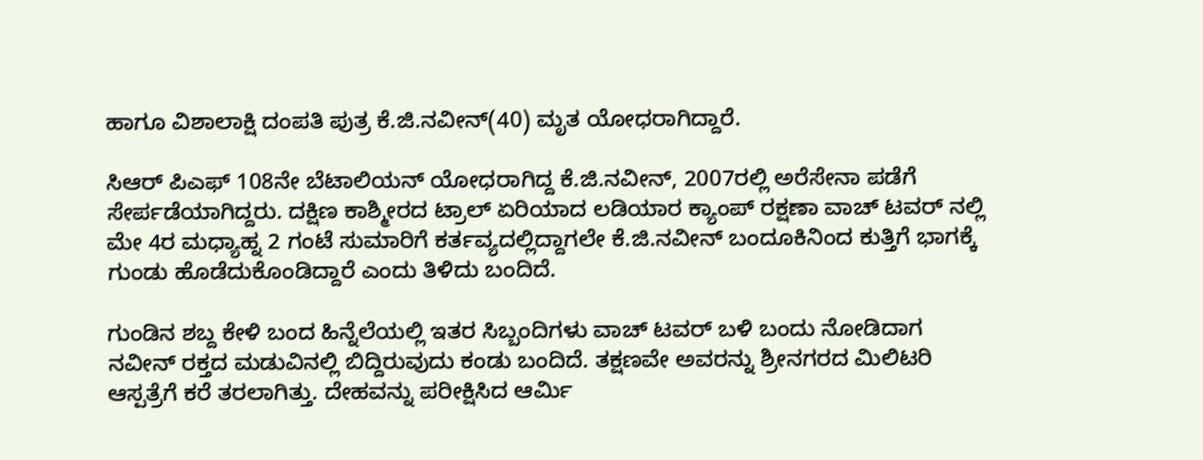ಹಾಗೂ ವಿಶಾಲಾಕ್ಷಿ ದಂಪತಿ ಪುತ್ರ ಕೆ.ಜಿ.ನವೀನ್(40) ಮೃತ ಯೋಧರಾಗಿದ್ದಾರೆ.

ಸಿಆರ್ ಪಿಎಫ್ 108ನೇ ಬೆಟಾಲಿಯನ್ ಯೋಧರಾಗಿದ್ದ ಕೆ.ಜಿ.ನವೀನ್, 2007ರಲ್ಲಿ ಅರೆಸೇನಾ ಪಡೆಗೆ ಸೇರ್ಪಡೆಯಾಗಿದ್ದರು. ದಕ್ಷಿಣ ಕಾಶ್ಮೀರದ ಟ್ರಾಲ್ ಏರಿಯಾದ ಲಡಿಯಾರ ಕ್ಯಾಂಪ್ ರಕ್ಷಣಾ ವಾಚ್ ಟವರ್ ನಲ್ಲಿ ಮೇ 4ರ ಮಧ್ಯಾಹ್ನ 2 ಗಂಟೆ ಸುಮಾರಿಗೆ ಕರ್ತವ್ಯದಲ್ಲಿದ್ದಾಗಲೇ ಕೆ.ಜಿ.ನವೀನ್ ಬಂದೂಕಿನಿಂದ ಕುತ್ತಿಗೆ ಭಾಗಕ್ಕೆ ಗುಂಡು ಹೊಡೆದುಕೊಂಡಿದ್ದಾರೆ ಎಂದು ತಿಳಿದು ಬಂದಿದೆ.

ಗುಂಡಿನ ಶಬ್ದ ಕೇಳಿ ಬಂದ ಹಿನ್ನೆಲೆಯಲ್ಲಿ ಇತರ ಸಿಬ್ಬಂದಿಗಳು ವಾಚ್ ಟವರ್ ಬಳಿ ಬಂದು ನೋಡಿದಾಗ ನವೀನ್ ರಕ್ತದ ಮಡುವಿನಲ್ಲಿ ಬಿದ್ದಿರುವುದು ಕಂಡು ಬಂದಿದೆ. ತಕ್ಷಣವೇ ಅವರನ್ನು ಶ್ರೀನಗರದ ಮಿಲಿಟರಿ ಆಸ್ಪತ್ರೆಗೆ ಕರೆ ತರಲಾಗಿತ್ತು. ದೇಹವನ್ನು ಪರೀಕ್ಷಿಸಿದ ಆರ್ಮಿ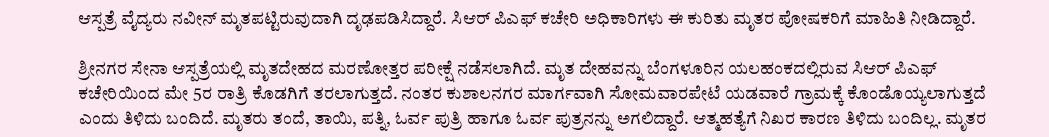ಆಸ್ಪತ್ರೆ ವೈದ್ಯರು ನವೀನ್ ಮೃತಪಟ್ಟಿರುವುದಾಗಿ ದೃಢಪಡಿಸಿದ್ದಾರೆ. ಸಿಆ‌ರ್ ಪಿಎಫ್ ಕಚೇರಿ ಅಧಿಕಾರಿಗಳು ಈ ಕುರಿತು ಮೃತರ ಪೋಷಕರಿಗೆ ಮಾಹಿತಿ ನೀಡಿದ್ದಾರೆ.

ಶ್ರೀನಗರ ಸೇನಾ ಆಸ್ಪತ್ರೆಯಲ್ಲಿ ಮೃತದೇಹದ ಮರಣೋತ್ತರ ಪರೀಕ್ಷೆ ನಡೆಸಲಾಗಿದೆ. ಮೃತ ದೇಹವನ್ನು ಬೆಂಗಳೂರಿನ ಯಲಹಂಕದಲ್ಲಿರುವ ಸಿಆರ್ ಪಿಎಫ್ ಕಚೇರಿಯಿಂದ ಮೇ 5ರ ರಾತ್ರಿ ಕೊಡಗಿಗೆ ತರಲಾಗುತ್ತದೆ. ನಂತರ ಕುಶಾಲನಗರ ಮಾರ್ಗವಾಗಿ ಸೋಮವಾರಪೇಟೆ ಯಡವಾರೆ ಗ್ರಾಮಕ್ಕೆ ಕೊಂಡೊಯ್ಯಲಾಗುತ್ತದೆ ಎಂದು ತಿಳಿದು ಬಂದಿದೆ. ಮೃತರು ತಂದೆ, ತಾಯಿ, ಪತ್ನಿ, ಓರ್ವ ಪುತ್ರಿ ಹಾಗೂ ಓರ್ವ ಪುತ್ರನನ್ನು ಅಗಲಿದ್ದಾರೆ. ಆತ್ಮಹತ್ಯೆಗೆ ನಿಖರ ಕಾರಣ ತಿಳಿದು ಬಂದಿಲ್ಲ. ಮೃತರ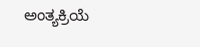ಅಂತ್ಯಕ್ರಿಯೆ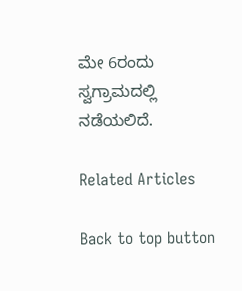ಮೇ 6ರಂದು ಸ್ವಗ್ರಾಮದಲ್ಲಿ ನಡೆಯಲಿದೆ.

Related Articles

Back to top button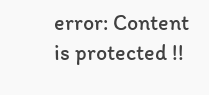error: Content is protected !!